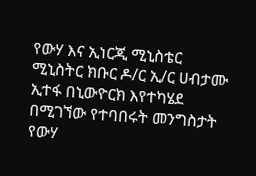የውሃ እና ኢነርጂ ሚኒስቴር ሚኒስትር ክቡር ዶ/ር ኢ/ር ሀብታሙ ኢተፋ በኒውዮርክ እየተካሄደ በሚገኘው የተባበሩት መንግስታት የውሃ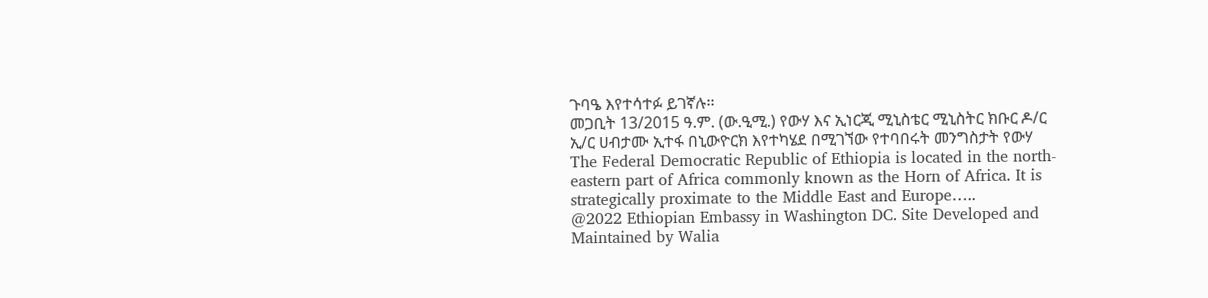ጉባዔ እየተሳተፉ ይገኛሉ፡፡
መጋቢት 13/2015 ዓ.ም. (ው.ዒሚ.) የውሃ እና ኢነርጂ ሚኒስቴር ሚኒስትር ክቡር ዶ/ር ኢ/ር ሀብታሙ ኢተፋ በኒውዮርክ እየተካሄደ በሚገኘው የተባበሩት መንግስታት የውሃ
The Federal Democratic Republic of Ethiopia is located in the north-eastern part of Africa commonly known as the Horn of Africa. It is strategically proximate to the Middle East and Europe…..
@2022 Ethiopian Embassy in Washington DC. Site Developed and Maintained by Walia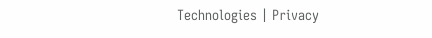Technologies | Privacy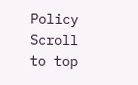Policy
Scroll to top